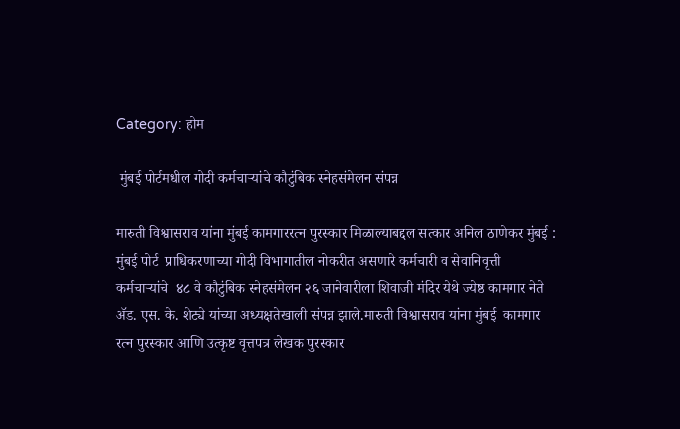Category: होम

 मुंबई पोर्टमधील गोदी कर्मचाऱ्यांचे कौटुंबिक स्नेहसंमेलन संपन्न

मारुती विश्वासराव यांना मुंबई कामगाररत्न पुरस्कार मिळाल्याबद्दल सत्कार अनिल ठाणेकर मुंबई : मुंबई पोर्ट  प्राधिकरणाच्या गोदी विभागातील नोकरीत असणारे कर्मचारी व सेवानिवृत्ती  कर्मचाऱ्यांचे  ४८ वे कौटुंबिक स्नेहसंमेलन २६ जानेवारीला शिवाजी मंदिर येथे ज्येष्ठ कामगार नेते ॲड. एस. के. शेट्ये यांच्या अध्यक्षतेखाली संपन्न झाले.मारुती विश्वासराव यांना मुंबई  कामगार रत्न पुरस्कार आणि उत्कृष्ट वृत्तपत्र लेखक पुरस्कार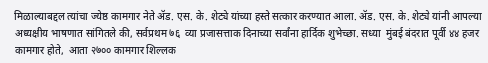मिळाल्याबद्दल त्यांचा ज्येष्ठ कामगार नेते ॲड. एस. के. शेट्ये यांच्या हस्ते सत्कार करण्यात आला. ॲड. एस. के. शेट्ये यांनी आपल्या अध्यक्षीय भाषणात सांगितले की, सर्वप्रथम ७६  व्या प्रजासत्ताक दिनाच्या सर्वांना हार्दिक शुभेच्छा. सध्या  मुंबई बंदरात पूर्वी ४४ हजर कामगार होते,  आता २७०० कामगार शिल्लक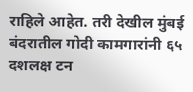राहिले आहेत. तरी देखील मुंबई बंदरातील गोदी कामगारांनी ६५ दशलक्ष टन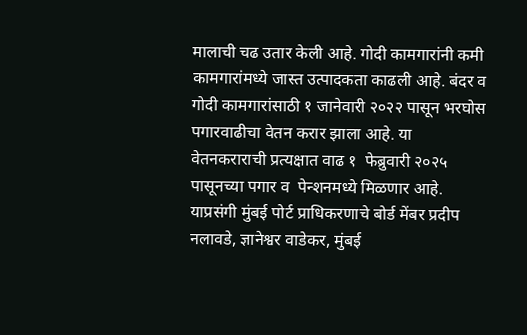मालाची चढ उतार केली आहे. गोदी कामगारांनी कमी कामगारांमध्ये जास्त उत्पादकता काढली आहे. बंदर व गोदी कामगारांसाठी १ जानेवारी २०२२ पासून भरघोस पगारवाढीचा वेतन करार झाला आहे. या वेतनकराराची प्रत्यक्षात वाढ १  फेब्रुवारी २०२५  पासूनच्या पगार व  पेन्शनमध्ये मिळणार आहे. याप्रसंगी मुंबई पोर्ट प्राधिकरणाचे बोर्ड मेंबर प्रदीप नलावडे, ज्ञानेश्वर वाडेकर, मुंबई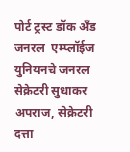पोर्ट ट्रस्ट डॉक अँड जनरल  एम्प्लॉईज युनियनचे जनरल  सेक्रेटरी सुधाकर अपराज, सेक्रेटरी दत्ता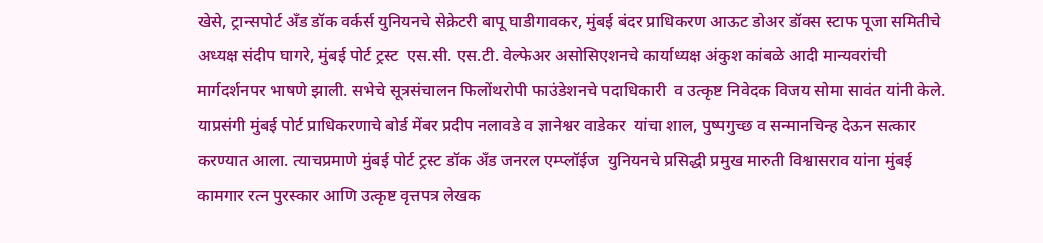खेसे, ट्रान्सपोर्ट अँड डॉक वर्कर्स युनियनचे सेक्रेटरी बापू घाडीगावकर, मुंबई बंदर प्राधिकरण आऊट डोअर डॉक्स स्टाफ पूजा समितीचे अध्यक्ष संदीप घागरे, मुंबई पोर्ट ट्रस्ट  एस.सी. एस.टी. वेल्फेअर असोसिएशनचे कार्याध्यक्ष अंकुश कांबळे आदी मान्यवरांची मार्गदर्शनपर भाषणे झाली. सभेचे सूत्रसंचालन फिलोंथरोपी फाउंडेशनचे पदाधिकारी  व उत्कृष्ट निवेदक विजय सोमा सावंत यांनी केले. याप्रसंगी मुंबई पोर्ट प्राधिकरणाचे बोर्ड मेंबर प्रदीप नलावडे व ज्ञानेश्वर वाडेकर  यांचा शाल, पुष्पगुच्छ व सन्मानचिन्ह देऊन सत्कार करण्यात आला. त्याचप्रमाणे मुंबई पोर्ट ट्रस्ट डॉक अँड जनरल एम्प्लॉईज  युनियनचे प्रसिद्धी प्रमुख मारुती विश्वासराव यांना मुंबई  कामगार रत्न पुरस्कार आणि उत्कृष्ट वृत्तपत्र लेखक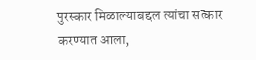पुरस्कार मिळाल्याबद्दल त्यांचा सत्कार करण्यात आला,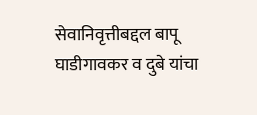सेवानिवृत्तीबद्दल बापू घाडीगावकर व दुबे यांचा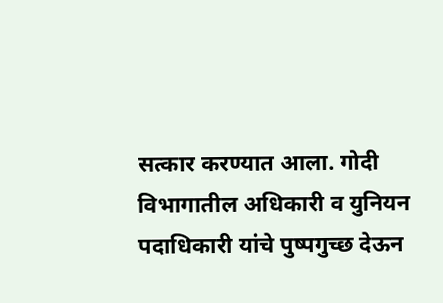सत्कार करण्यात आला. गोदी विभागातील अधिकारी व युनियन पदाधिकारी यांचे पुष्पगुच्छ देऊन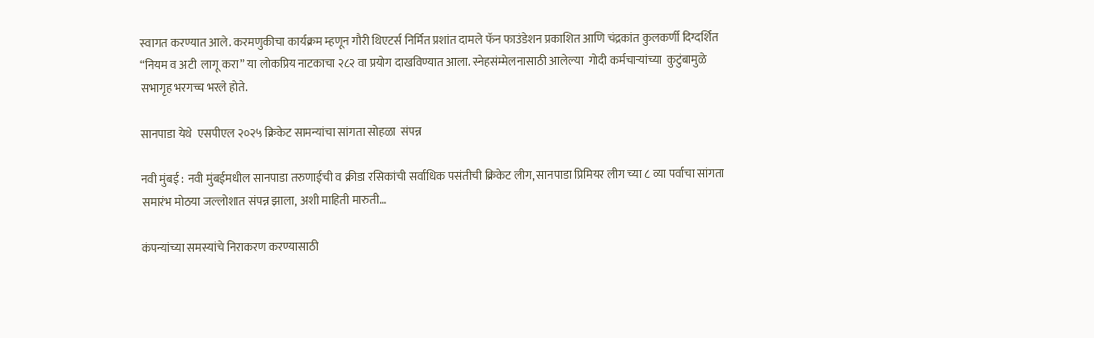स्वागत करण्यात आले. करमणुकीचा कार्यक्रम म्हणून गौरी थिएटर्स निर्मित प्रशांत दामले फॅन फाउंडेशन प्रकाशित आणि चंद्रकांत कुलकर्णी दिग्दर्शित “नियम व अटी  लागू करा” या लोकप्रिय नाटकाचा २८२ वा प्रयोग दाखविण्यात आला. स्नेहसंम्मेलनासाठी आलेल्या  गोदी कर्मचाऱ्यांच्या  कुटुंबामुळे सभागृह भरगच्च भरले होते.

सानपाडा येथे  एसपीएल २०२५ क्रिकेट सामन्यांचा सांगता सोहळा  संपन्न

नवी मुंबई : नवी मुंबईमधील सानपाडा तरुणाईची व क्रीडा रसिकांची सर्वाधिक पसंतीची क्रिकेट लीग, सानपाडा प्रिमियर लीग च्या ८ व्या पर्वाचा सांगता समारंभ मोठया जल्लोशात संपन्न झाला, अशी माहिती मारुती…

कंपन्यांच्या समस्यांचे निराकरण करण्यासाठी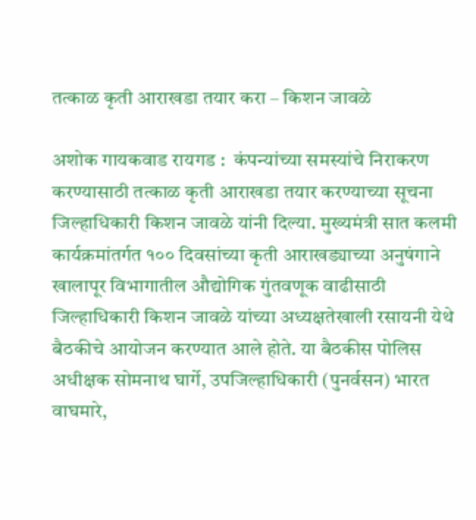तत्काळ कृती आराखडा तयार करा – किशन जावळे

अशोक गायकवाड रायगड :  कंपन्यांच्या समस्यांचे निराकरण करण्यासाठी तत्काळ कृती आराखडा तयार करण्याच्या सूचना जिल्हाधिकारी किशन जावळे यांनी दिल्या. मुख्यमंत्री सात कलमी कार्यक्रमांतर्गत १०० दिवसांच्या कृती आराखड्याच्या अनुषंगाने खालापूर विभागातील औद्योगिक गुंतवणूक वाढीसाठी जिल्हाधिकारी किशन जावळे यांच्या अध्यक्षतेखाली रसायनी येथे बैठकीचे आयोजन करण्यात आले होते. या बैठकीस पोलिस अधीक्षक सोमनाथ घार्गे, उपजिल्हाधिकारी (पुनर्वसन) भारत वाघमारे,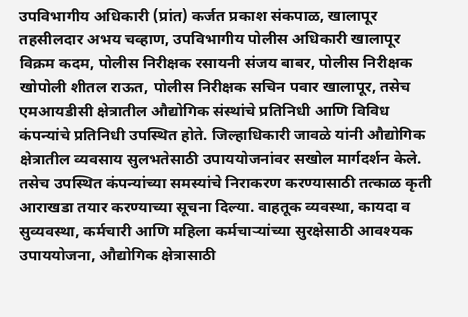उपविभागीय अधिकारी (प्रांत) कर्जत प्रकाश संकपाळ, खालापूर तहसीलदार अभय चव्हाण, उपविभागीय पोलीस अधिकारी खालापूर विक्रम कदम, पोलीस निरीक्षक रसायनी संजय बाबर, पोलीस निरीक्षक खोपोली शीतल राऊत, पोलीस निरीक्षक सचिन पवार खालापूर, तसेच एमआयडीसी क्षेत्रातील औद्योगिक संस्थांचे प्रतिनिधी आणि विविध कंपन्यांचे प्रतिनिधी उपस्थित होते. जिल्हाधिकारी जावळे यांनी औद्योगिक क्षेत्रातील व्यवसाय सुलभतेसाठी उपाययोजनांवर सखोल मार्गदर्शन केले. तसेच उपस्थित कंपन्यांच्या समस्यांचे निराकरण करण्यासाठी तत्काळ कृती आराखडा तयार करण्याच्या सूचना दिल्या. वाहतूक व्यवस्था, कायदा व सुव्यवस्था, कर्मचारी आणि महिला कर्मचाऱ्यांच्या सुरक्षेसाठी आवश्यक उपाययोजना, औद्योगिक क्षेत्रासाठी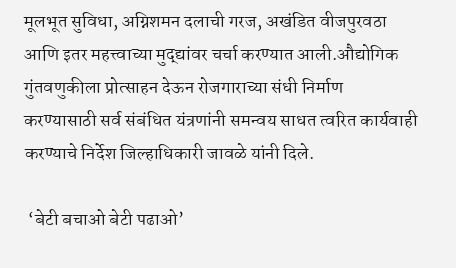मूलभूत सुविधा, अग्निशमन दलाची गरज, अखंडित वीजपुरवठा आणि इतर महत्त्वाच्या मुद्द्यांवर चर्चा करण्यात आली.औद्योगिक गुंतवणुकीला प्रोत्साहन देऊन रोजगाराच्या संधी निर्माण करण्यासाठी सर्व संबंधित यंत्रणांनी समन्वय साधत त्वरित कार्यवाही करण्याचे निर्देश जिल्हाधिकारी जावळे यांनी दिले.

 ‘बेटी बचाओ बेटी पढाओ’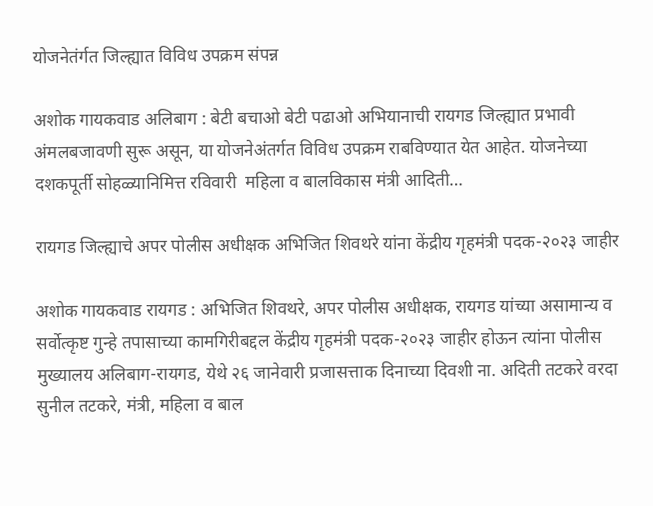योजनेतंर्गत जिल्ह्यात विविध उपक्रम संपन्न

अशोक गायकवाड अलिबाग : बेटी बचाओ बेटी पढाओ अभियानाची रायगड जिल्ह्यात प्रभावी अंमलबजावणी सुरू असून, या योजनेअंतर्गत विविध उपक्रम राबविण्यात येत आहेत. योजनेच्या दशकपूर्ती सोहळ्यानिमित्त रविवारी  महिला व बालविकास मंत्री आदिती…

रायगड जिल्ह्याचे अपर पोलीस अधीक्षक अभिजित शिवथरे यांना केंद्रीय गृहमंत्री पदक-२०२३ जाहीर

अशोक गायकवाड रायगड : अभिजित शिवथरे, अपर पोलीस अधीक्षक, रायगड यांच्या असामान्य व सर्वोत्कृष्ट गुन्हे तपासाच्या कामगिरीबद्दल केंद्रीय गृहमंत्री पदक-२०२३ जाहीर होऊन त्यांना पोलीस मुख्यालय अलिबाग-रायगड, येथे २६ जानेवारी प्रजासत्ताक दिनाच्या दिवशी ना. अदिती तटकरे वरदा सुनील तटकरे, मंत्री, महिला व बाल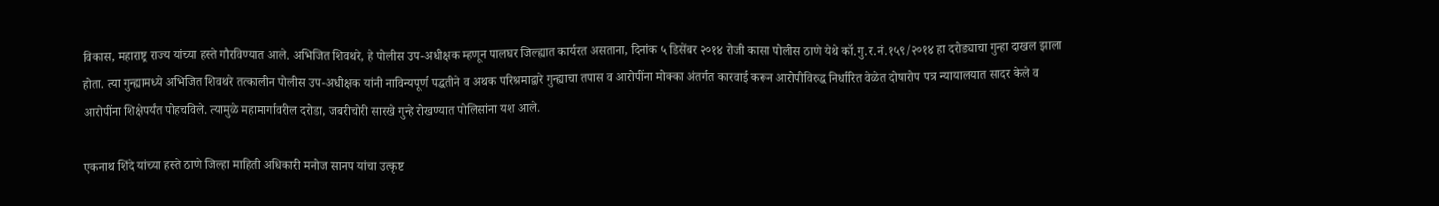विकास, महाराष्ट्र राज्य यांच्या हस्ते गौरविण्यात आले. अभिजित शिवथरे, हे पोलीस उप-अधीक्षक म्हणून पालघर जिल्ह्यात कार्यरत असताना, दिनांक ५ डिसेंबर २०१४ रोजी कासा पोलीस ठाणे येथे कॉ.गु.र.नं.१५९/२०१४ हा दरोड्याचा गुन्हा दाखल झाला होता. त्या गुन्ह्यामध्ये अभिजित शिवथरे तत्कालीन पोलीस उप-अधीक्षक यांनी नाविन्यपूर्ण पद्धतीने व अथक परिश्रमाद्वारे गुन्ह्याचा तपास व आरोपींना मोक्का अंतर्गत कारवाई करून आरोपीविरुद्ध निर्धारित वेळेत दोषारोप पत्र न्यायालयात सादर केले व आरोपींना शिक्षेपर्यंत पोहचविले. त्यामुळे महामार्गावरील दरोडा, जबरीचोरी सारखे गुन्हे रोखण्यात पोलिसांना यश आले.

एकनाथ शिंदे यांच्या हस्ते ठाणे जिल्हा माहिती अधिकारी मनोज सानप यांचा उत्कृष्ट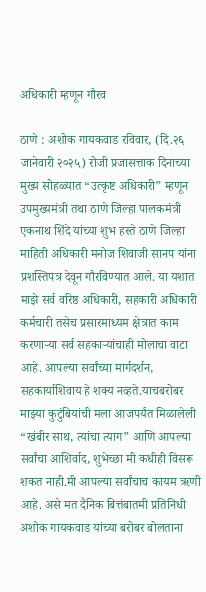अधिकारी म्हणून गौरव

ठाणे : अशोक गायकवाड रविवार, (दि.२६ जानेवारी २०२५) रोजी प्रजासत्ताक दिनाच्या मुख्य सोहळ्यात “उत्कृष्ट अधिकारी” म्हणून उपमुख्यमंत्री तथा ठाणे जिल्हा पालकमंत्री एकनाथ शिंदे यांच्या शुभ हस्ते ठाणे जिल्हा माहिती अधिकारी मनोज शिवाजी सानप यांना प्रशस्तिपत्र देवून गौरविण्यात आले. या यशात माझे सर्व वरिष्ठ अधिकारी, सहकारी अधिकारी कर्मचारी तसेच प्रसारमाध्यम क्षेत्रात काम करणाऱ्या सर्व सहकाऱ्यांचाही मोलाचा वाटा आहे. आपल्या सर्वांच्या मार्गदर्शन, सहकार्याशिवाय हे शक्य नव्हते.याचबरोबर माझ्या कुटुंबियांची मला आजपर्यंत मिळालेली “खंबीर साथ, त्यांचा त्याग” आणि आपल्या सर्वांचा आशिर्वाद, शुभेच्छा मी कधीही विसरू शकत नाही.मी आपल्या सर्वांचाच कायम ऋणी आहे. असे मत दैनिक बित्तंबातमी प्रतिनिधी अशोक गायकवाड यांच्या बरोबर बोलताना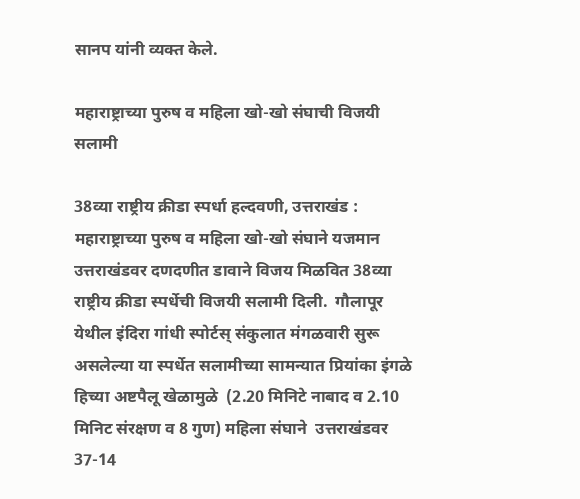सानप यांनी व्यक्त केले.

महाराष्ट्राच्या पुरुष व महिला खो-खो संघाची विजयी सलामी

38व्या राष्ट्रीय क्रीडा स्पर्धा हल्दवणी, उत्तराखंड : महाराष्ट्राच्या पुरुष व महिला खो-खो संघाने यजमान उत्तराखंडवर दणदणीत डावाने विजय मिळवित 38व्या राष्ट्रीय क्रीडा स्पर्धेची विजयी सलामी दिली.  गौलापूर येथील इंदिरा गांधी स्पोर्टस्‌‍ संकुलात मंगळवारी सुरू असलेल्या या स्पर्धेत सलामीच्या सामन्यात प्रियांका इंगळे हिच्या अष्टपैलू खेळामुळे  (2.20 मिनिटे नाबाद व 2.10 मिनिट संरक्षण व 8 गुण) महिला संघाने  उत्तराखंडवर 37-14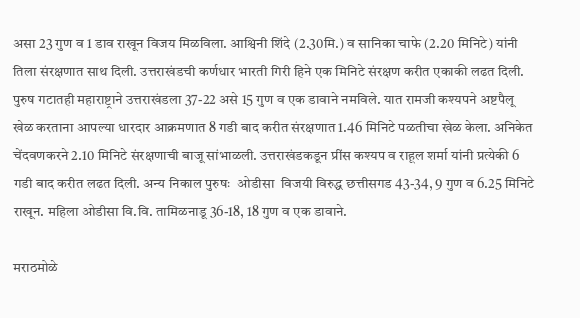असा 23 गुण व 1 डाव राखून विजय मिळविला. आश्विनी शिंदे (2.30मि.) व सानिका चाफे (2.20 मिनिटे) यांनी तिला संरक्षणात साथ दिली. उत्तराखंडची कर्णधार भारती गिरी हिने एक मिनिटे संरक्षण करीत एकाकी लढत दिली. पुरुष गटातही महाराष्ट्राने उत्तराखंडला 37-22 असे 15 गुण व एक डावाने नमविले. यात रामजी कश्यपने अष्टपैलू खेळ करताना आपल्या धारदार आक्रमणात 8 गडी बाद करीत संरक्षणात 1.46 मिनिटे पळतीचा खेळ केला. अनिकेत चेंदवणकरने 2.10 मिनिटे संरक्षणाची बाजू सांभाळली. उत्तराखंडकडून प्रींस कश्यप व राहूल शर्मा यांनी प्रत्येकी 6 गडी बाद करीत लढत दिली. अन्य निकाल पुरुषः  ओडीसा  विजयी विरुद्ध छत्तीसगड 43-34, 9 गुण व 6.25 मिनिटे राखून. महिला ओडीसा वि.वि. तामिळनाडू 36-18, 18 गुण व एक डावाने.

मराठमोळे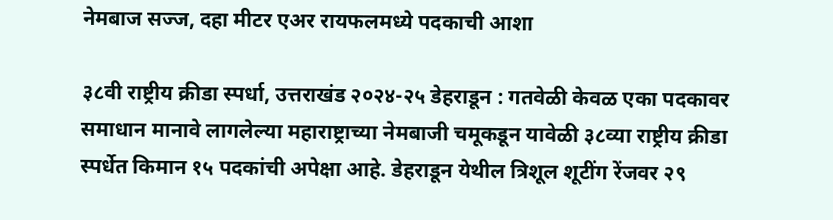नेमबाज सज्ज, दहा मीटर एअर रायफलमध्ये पदकाची आशा

३८वी राष्ट्रीय क्रीडा स्पर्धा, उत्तराखंड २०२४-२५ डेहराडून : गतवेळी केवळ एका पदकावर समाधान मानावे लागलेल्या महाराष्ट्राच्या नेमबाजी चमूकडून यावेळी ३८व्या राष्ट्रीय क्रीडा स्पर्धेत किमान १५ पदकांची अपेक्षा आहे. डेहराडून येथील त्रिशूल शूटींग रेंजवर २९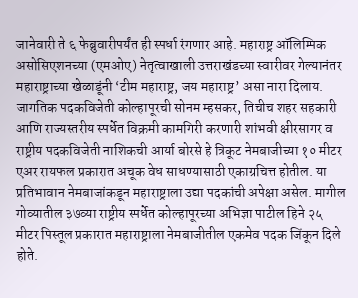जानेवारी ते ६ फेब्रुवारीपर्यंत ही स्पर्धा रंगणार आहे. महाराष्ट्र ऑलिम्पिक असोसिएशनच्या (एमओए) नेतृत्वाखाली उत्तराखंडच्या स्वारीवर गेल्यानंतर महाराष्ट्राच्या खेळाडूंनी ‘टीम महाराष्ट्र, जय महाराष्ट्र’ असा नारा दिलाय. जागतिक पदकविजेती कोल्हापूरची सोनम म्हसकर, तिचीच शहर सहकारी आणि राज्यस्तरीय स्पर्धेत विक्रमी कामगिरी करणारी शांभवी क्षीरसागर व राष्ट्रीय पदकविजेती नाशिकची आर्या बोरसे हे त्रिकूट नेमबाजीच्या १० मीटर एअर रायफल प्रकारात अचूक वेध साधण्यासाठी एकाग्रचित्त होतील. या प्रतिभावान नेमबाजांकडून महाराष्ट्राला उद्या पदकांची अपेक्षा असेल. मागील गोव्यातील ३७व्या राष्ट्रीय स्पर्धेत कोल्हापूरच्या अभिज्ञा पाटील हिने २५ मीटर पिस्तूल प्रकारात महाराष्ट्राला नेमबाजीतील एकमेव पदक जिंकून दिले होते.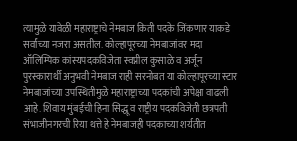त्यामुळे यावेळी महाराष्ट्राचे नेमबाज किती पदके जिंकणार याकडे सर्वांच्या नजरा असतील. कोल्हापूरच्या नेमबाजांवर मदा ऑलिम्पिक कांस्यपदकविजेता स्वप्नील कुसाळे व अर्जून पुरस्कारार्थी अनुभवी नेमबाज राही सरनोबत या कोल्हापूरच्या स्टार नेमबाजांच्या उपस्थितीमुळे महाराष्ट्राच्या पदकांची अपेक्षा वाढली आहे. शिवाय मुंबईची हिना सिद्धू व राष्ट्रीय पदकविजेती छत्रपती संभाजीनगरची रिया थत्ते हे नेमबाजही पदकाच्या शर्यतीत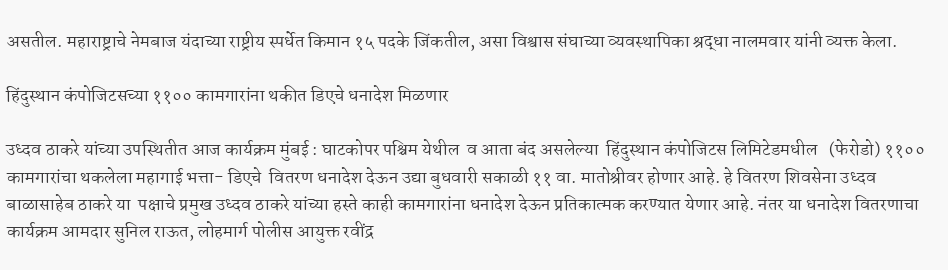असतील. महाराष्ट्राचे नेमबाज यंदाच्या राष्ट्रीय स्पर्धेत किमान १५ पदके जिंकतील, असा विश्वास संघाच्या व्यवस्थापिका श्रद्धा नालमवार यांनी व्यक्त केला.

हिंदुस्थान कंपोजिटसच्या ११०० कामगारांना थकीत डिएचे धनादेश मिळणार

उध्दव ठाकरे यांच्या उपस्थितीत आज कार्यक्रम मुंबई : घाटकोपर पश्चिम येथील  व आता बंद असलेल्या  हिंदुस्थान कंपोजिटस लिमिटेडमधील   (फेरोडो) ११०० कामगारांचा थकलेला महागाई भत्ता- डिएचे  वितरण धनादेश देऊन उद्या बुधवारी सकाळी ११ वा. मातोश्रीवर होणार आहे. हे वितरण शिवसेना उध्दव बाळासाहेब ठाकरे या  पक्षाचे प्रमुख उध्दव ठाकरे यांच्या हस्ते काही कामगारांना धनादेश देऊन प्रतिकात्मक करण्यात येणार आहे. नंतर या धनादेश वितरणाचा  कार्यक्रम आमदार सुनिल राऊत, लोहमार्ग पोलीस आयुक्त रवींद्र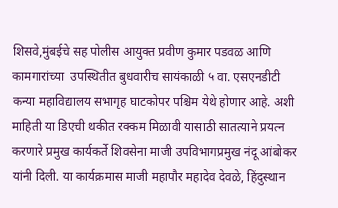शिसवे,मुंबईचे सह पोलीस आयुक्त प्रवीण कुमार पडवळ आणि कामगारांच्या  उपस्थितीत बुधवारीच सायंकाळी ५ वा. एसएनडीटी कन्या महाविद्यालय सभागृह घाटकोपर पश्चिम येथे होणार आहे. अशी माहिती या डिएची थकीत रक्कम मिळावी यासाठी सातत्याने प्रयत्न करणारे प्रमुख कार्यकर्ते शिवसेना माजी उपविभागप्रमुख नंदू आंबोकर यांनी दिली. या कार्यक्रमास माजी महापौर महादेव देवळे, हिंदुस्थान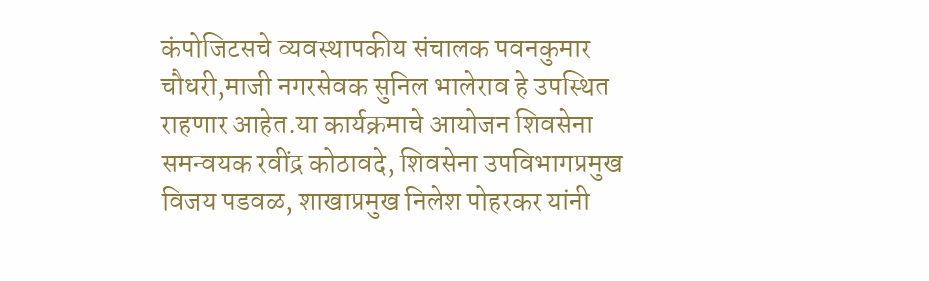कंपोजिटसचे व्यवस्थापकीय संचालक पवनकुमार चौधरी,माजी नगरसेवक सुनिल भालेराव हे उपस्थित राहणार आहेत.या कार्यक्रमाचे आयोजन शिवसेना समन्वयक रवींद्र कोठावदे, शिवसेना उपविभागप्रमुख विजय पडवळ, शाखाप्रमुख निलेश पोहरकर यांनी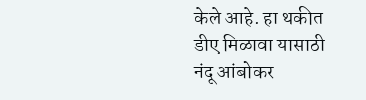केले आहे. हा थकीत डीए मिळावा यासाठी नंदू आंबोकर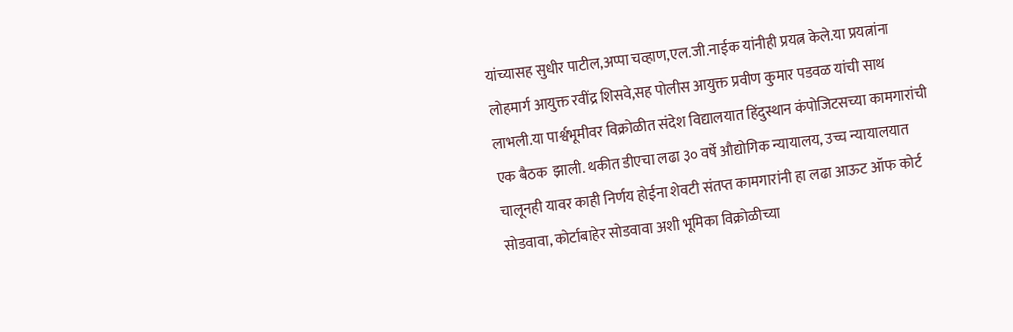यांच्यासह सुधीर पाटील,अप्पा चव्हाण,एल.जी.नाईक यांनीही प्रयत्न केले.या प्रयत्नांना लोहमार्ग आयुक्त रवींद्र शिसवे,सह पोलीस आयुक्त प्रवीण कुमार पडवळ यांची साथ लाभली.या पार्श्वभूमीवर विक्रोळीत संदेश विद्यालयात हिंदुस्थान कंपोजिटसच्या कामगारांची एक बैठक  झाली. थकीत डीएचा लढा ३० वर्षे औद्योगिक न्यायालय, उच्च न्यायालयात चालूनही यावर काही निर्णय होईना शेवटी संतप्त कामगारांनी हा लढा आऊट ऑफ कोर्ट सोडवावा, कोर्टाबाहेर सोडवावा अशी भूमिका विक्रोळीच्या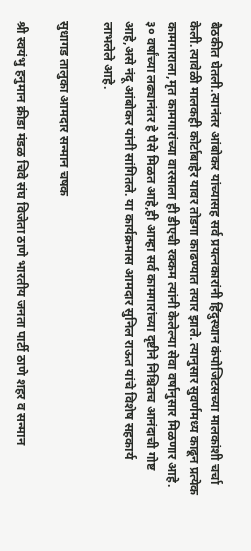बैठकीत घेतली.त्यानंतर आंबोकर यांच्यासह सर्व प्रयत्नकारांनी हिंदुस्थान कंपोजिटसच्या मालकांशी चर्चा केली.त्यावेळी मालकही कोर्टाबाहेर यावर तोडगा काढण्यात तयार झाले. त्यानुसार सुवर्णमध्य काढून प्रत्येक  कामगाराला,मृत कामगारांच्या वारसाला ही डीएची रक्कम त्यांनी केलेल्या सेवा वर्षानुसार मिळणार आहे. ३० वर्षांच्या लढ्यानंतर हे पैसे मिळत आहे,ही आम्हा सर्व कामगारांच्या दृष्टीने निश्चितच आनंदाची गोष्ट आहे,असे नंदू आंबोकर यांनी सांगितले. या कार्यक्रमास आमदार सुनिल राऊत यांचे विशेष सहकार्य लाभलेले आहे.

सुधागड तालुका आमदार सन्मान चषक

श्री स्वयंभु हनुमान क्रीडा मंडळ चिवे संघ विजेता ठाणे भारतीय जनता पार्टी ठाणे शहर व सन्मान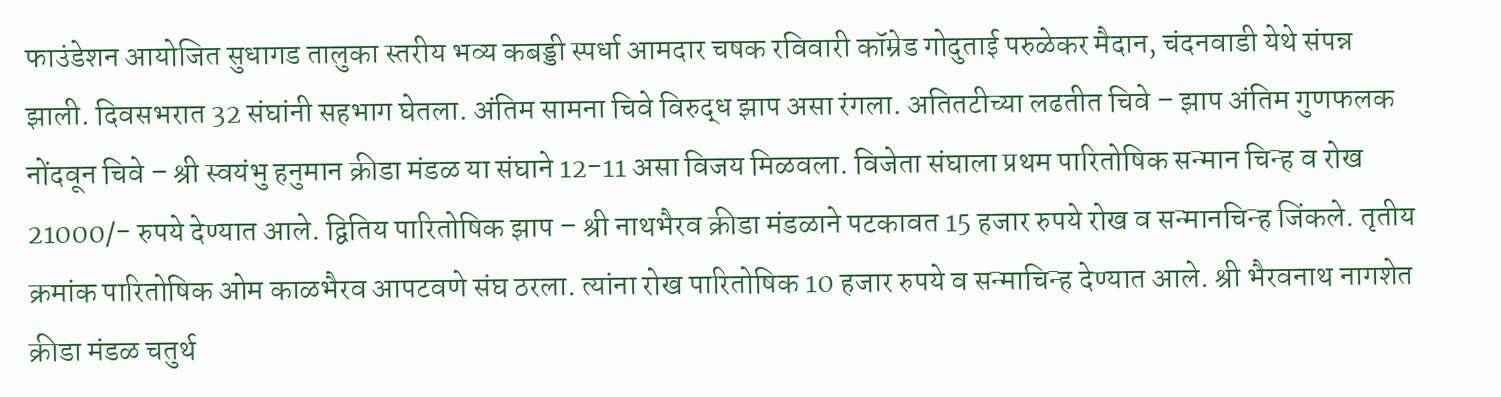फाउंडेशन आयोजित सुधागड तालुका स्तरीय भव्य कबड्डी स्पर्धा आमदार चषक रविवारी कॉम्रेड गोदुताई परुळेकर मैदान, चंदनवाडी येथे संपन्न झाली. दिवसभरात 32 संघांनी सहभाग घेतला. अंतिम सामना चिवे विरुद्ध झाप असा रंगला. अतितटीच्या लढतीत चिवे – झाप अंतिम गुणफलक नोंदवून चिवे – श्री स्वयंभु हनुमान क्रीडा मंडळ या संघाने 12-11 असा विजय मिळवला. विजेता संघाला प्रथम पारितोषिक सन्मान चिन्ह व रोख 21000/- रुपये देण्यात आले. द्वितिय पारितोषिक झाप – श्री नाथभैरव क्रीडा मंडळाने पटकावत 15 हजार रुपये रोख व सन्मानचिन्ह जिंकले. तृतीय क्रमांक पारितोषिक ओम काळभैरव आपटवणे संघ ठरला. त्यांना रोख पारितोषिक 10 हजार रुपये व सन्माचिन्ह देण्यात आले. श्री भैरवनाथ नागशेत क्रीडा मंडळ चतुर्थ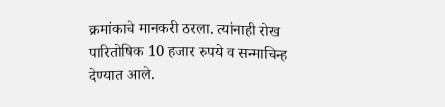क्रमांकाचे मानकरी ठरला. त्यांनाही रोख पारितोषिक 10 हजार रुपये व सन्माचिन्ह देण्यात आले.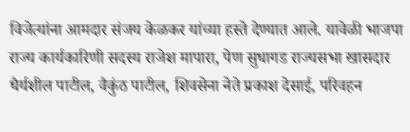विजेत्यांना आमदार संजय केळकर यांच्या हस्ते देण्यात आले. यावेळी भाजपा राज्य कार्यकारिणी सदस्य राजेश मापारा, पेण सुधागड राज्यसभा खासदार धैर्यशील पाटील, वैकुंठ पाटील, शिवसेना नेते प्रकाश देसाई, परिवहन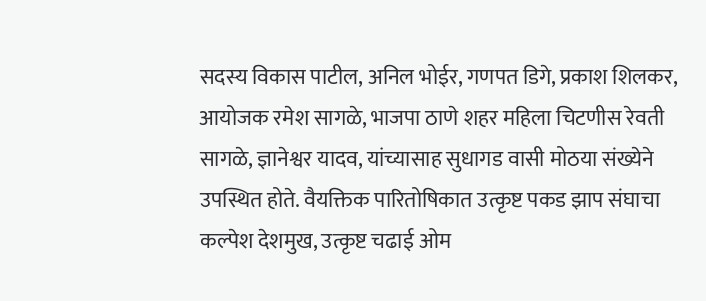सदस्य विकास पाटील, अनिल भोईर, गणपत डिगे, प्रकाश शिलकर, आयोजक रमेश सागळे, भाजपा ठाणे शहर महिला चिटणीस रेवती सागळे, ज्ञानेश्वर यादव, यांच्यासाह सुधागड वासी मोठया संख्येने उपस्थित होते. वैयक्तिक पारितोषिकात उत्कृष्ट पकड झाप संघाचा कल्पेश देशमुख, उत्कृष्ट चढाई ओम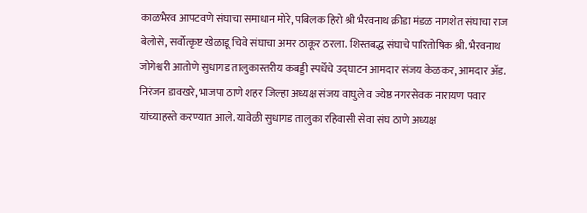काळभैरव आपटवणे संघाचा समाधान मोरे, पबिलक हिरो श्री भैरवनाथ क्रीडा मंडळ नागशेत संघाचा राज बेलोसे, सर्वोत्कृष्ट खेळाडू चिवे संघाचा अमर ठाकूर ठरला. शिस्तबद्ध संघाचे पारितोषिक श्री. भैरवनाथ जोगेश्वरी आतोणे सुधागड तालुकास्तरीय कबड्डी स्पर्धेचे उद्घाटन आमदार संजय केळकर, आमदार अ‍ॅड. निरंजन डावखरे, भाजपा ठाणे शहर जिल्हा अध्यक्ष संजय वाघुले व ज्येष्ठ नगरसेवक नारायण पवार यांच्याहस्ते करण्यात आले. यावेळी सुधागड तालुका रहिवासी सेवा संघ ठाणे अध्यक्ष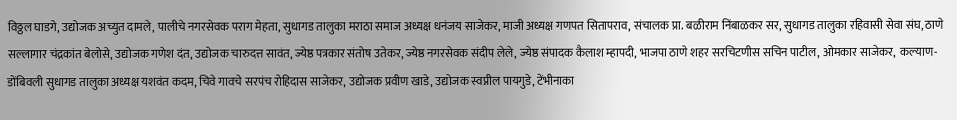विठ्ठल घाडगे, उद्योजक अच्युत दामले, पालीचे नगरसेवक पराग मेहता, सुधागड तालुका मराठा समाज अध्यक्ष धनंजय साजेकर, माजी अध्यक्ष गणपत सितापराव, संचालक प्रा. बळीराम निंबाळकर सर, सुधागड तालुका रहिवासी सेवा संघ, ठाणे सल्लागार चंद्रकांत बेलोसे, उद्योजक गणेश दंत, उद्योजक चारुदत्त सावंत, ज्येष्ठ पत्रकार संतोष उतेकर, ज्येष्ठ नगरसेवक संदीप लेले, ज्येष्ठ संपादक कैलाश म्हापदी, भाजपा ठाणे शहर सरचिटणीस सचिन पाटील, ओमकार साजेकर,  कल्याण-डोंबिवली सुधागड तालुका अध्यक्ष यशवंत कदम, चिवे गावचे सरपंच रोहिदास साजेकर, उद्योजक प्रवीण खाडे, उद्योजक स्वप्नील पायगुडे, टेंभीनाका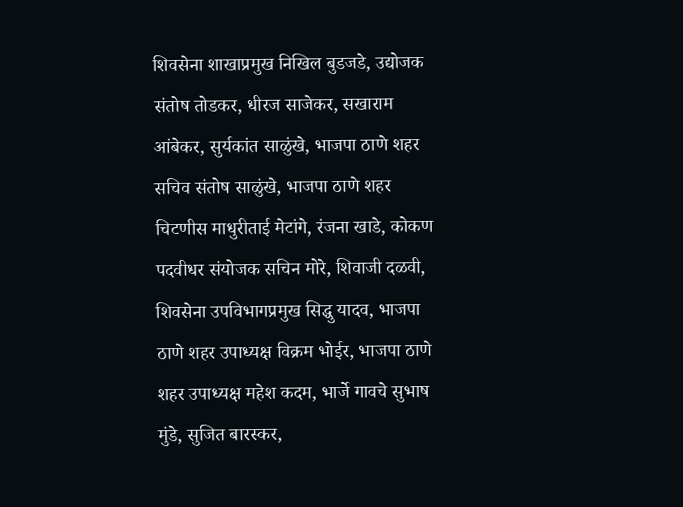शिवसेना शाखाप्रमुख निखिल बुडजडे, उद्योजक संतोष तोडकर, धीरज साजेकर, सखाराम आंबेकर, सुर्यकांत साळुंखे, भाजपा ठाणे शहर सचिव संतोष साळुंखे, भाजपा ठाणे शहर चिटणीस माधुरीताई मेटांगे, रंजना खाडे, कोकण पदवीधर संयोजक सचिन मोरे, शिवाजी दळवी, शिवसेना उपविभागप्रमुख सिद्धु यादव, भाजपा ठाणे शहर उपाध्यक्ष विक्रम भोईर, भाजपा ठाणे शहर उपाध्यक्ष महेश कदम, भार्जे गावचे सुभाष मुंडे, सुजित बारस्कर,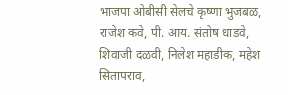भाजपा ओबीसी सेलचे कृष्णा भुजबळ, राजेश कवे, पी. आय. संतोष धाडवे, शिवाजी दळवी, निलेश महाडीक, महेश सितापराव,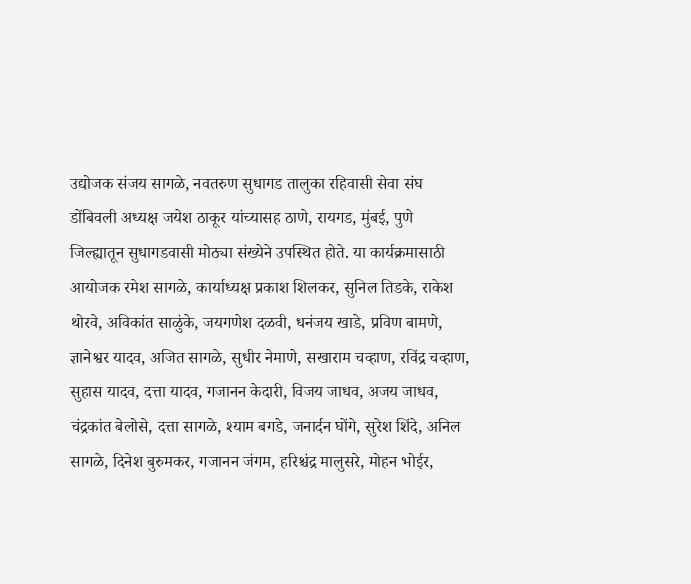उद्योजक संजय सागळे, नवतरुण सुधागड तालुका रहिवासी सेवा संघ डोंबिवली अध्यक्ष जयेश ठाकूर यांच्यासह ठाणे, रायगड, मुंबई, पुणे जिल्ह्यातून सुधागडवासी मोठ्या संख्येने उपस्थित होते. या कार्यक्रमासाठी आयोजक रमेश सागळे, कार्याध्यक्ष प्रकाश शिलकर, सुनिल तिडके, राकेश थोरवे, अविकांत साळुंके, जयगणेश दळवी, धनंजय खाडे, प्रविण बामणे, ज्ञानेश्वर यादव, अजित सागळे, सुधीर नेमाणे, सखाराम चव्हाण, रविंद्र चव्हाण, सुहास यादव, दत्ता यादव, गजानन केदारी, विजय जाधव, अजय जाधव, चंद्रकांत बेलोसे, दत्ता सागळे, श्याम बगडे, जनार्दन घोंगे, सुरेश शिंदे, अनिल सागळे, दिनेश बुरुमकर, गजानन जंगम, हरिश्चंद्र मालुसरे, मोहन भोईर,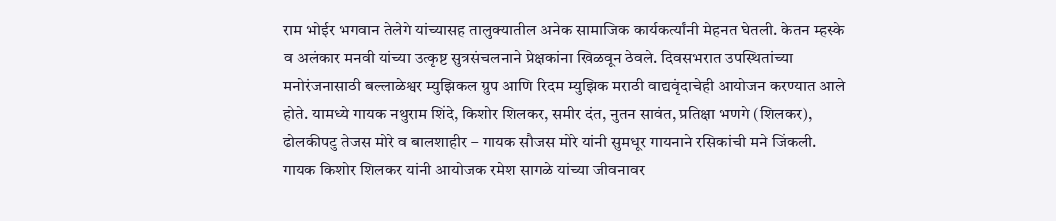राम भोईर भगवान तेलेगे यांच्यासह तालुक्यातील अनेक सामाजिक कार्यकर्त्यांनी मेहनत घेतली. केतन म्हस्के व अलंकार मनवी यांच्या उत्कृष्ट सुत्रसंचलनाने प्रेक्षकांना खिळवून ठेवले. दिवसभरात उपस्थितांच्या मनोरंजनासाठी बल्लाळेश्वर म्युझिकल ग्रुप आणि रिदम म्युझिक मराठी वाद्यवृंदाचेही आयोजन करण्यात आले होते. यामध्ये गायक नथुराम शिंदे, किशोर शिलकर, समीर दंत, नुतन सावंत, प्रतिक्षा भणगे (शिलकर), ढोलकीपटु तेजस मोरे व बालशाहीर – गायक सौजस मोरे यांनी सुमधूर गायनाने रसिकांची मने जिंकली. गायक किशोर शिलकर यांनी आयोजक रमेश सागळे यांच्या जीवनावर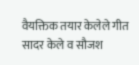वैयक्तिक तयार केलेले गीत सादर केले व सौजश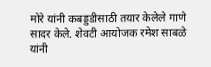मोरे यांनी कबड्डडीसाठी तयार केलेले गाणे सादर केले. शेवटी आयोजक रमेश साबळे यांनी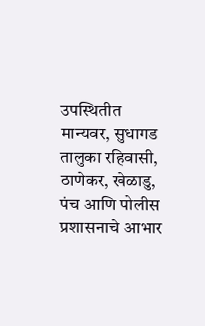उपस्थितीत मान्यवर, सुधागड तालुका रहिवासी, ठाणेकर, खेळाडु, पंच आणि पोलीस प्रशासनाचे आभार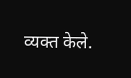व्यक्त केले.